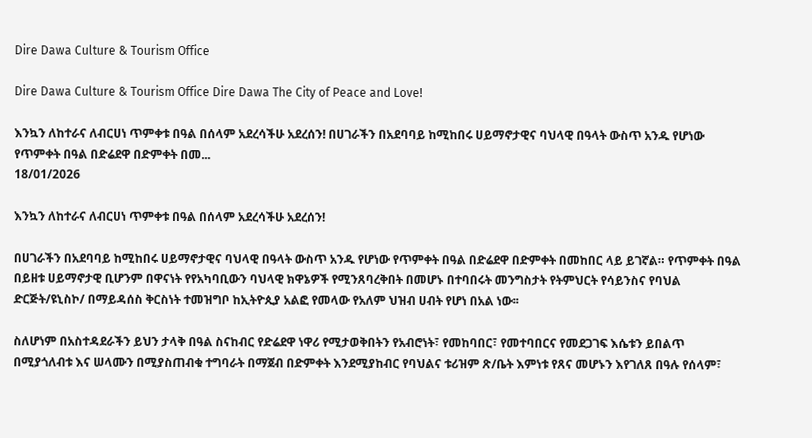Dire Dawa Culture & Tourism Office

Dire Dawa Culture & Tourism Office Dire Dawa The City of Peace and Love!

እንኳን ለከተራና ለብርሀነ ጥምቀቱ በዓል በሰላም አደረሳችሁ አደረሰን! በሀገራችን በአደባባይ ከሚከበሩ ሀይማኖታዊና ባህላዊ በዓላት ውስጥ አንዱ የሆነው የጥምቀት በዓል በድሬደዋ በድምቀት በመ...
18/01/2026

እንኳን ለከተራና ለብርሀነ ጥምቀቱ በዓል በሰላም አደረሳችሁ አደረሰን!

በሀገራችን በአደባባይ ከሚከበሩ ሀይማኖታዊና ባህላዊ በዓላት ውስጥ አንዱ የሆነው የጥምቀት በዓል በድሬደዋ በድምቀት በመከበር ላይ ይገኛል። የጥምቀት በዓል በይዘቱ ሀይማኖታዊ ቢሆንም በዋናነት የየአካባቢውን ባህላዊ ክዋኔዎች የሚንጸባረቅበት በመሆኑ በተባበሩት መንግስታት የትምህርት የሳይንስና የባህል ድርጅት/ዩኒስኮ/ በማይዳሰስ ቅርስነት ተመዝግቦ ከኢትዮጲያ አልፎ የመላው የአለም ህዝብ ሀብት የሆነ በአል ነው፡፡

ስለሆነም በአስተዳደራችን ይህን ታላቅ በዓል ስናከብር የድሬደዋ ነዋሪ የሚታወቅበትን የአብሮነት፣ የመከባበር፣ የመተባበርና የመደጋገፍ እሴቱን ይበልጥ በሚያጎለብቱ እና ሠላሙን በሚያስጠብቁ ተግባራት በማጀብ በድምቀት እንደሚያከብር የባህልና ቱሪዝም ጽ/ቤት እምነቱ የጸና መሆኑን እየገለጸ በዓሉ የሰላም፣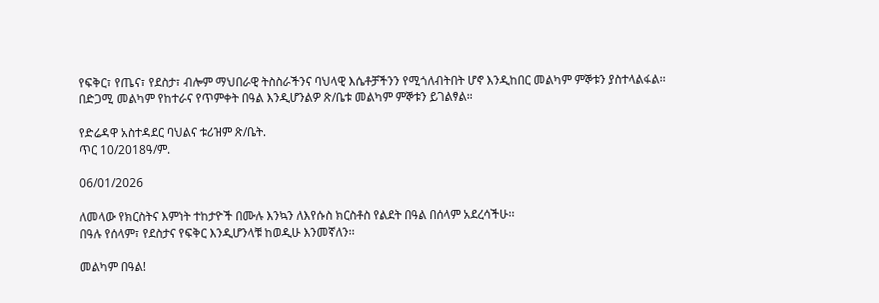የፍቅር፣ የጤና፣ የደስታ፣ ብሎም ማህበራዊ ትስስራችንና ባህላዊ እሴቶቻችንን የሚጎለብትበት ሆኖ እንዲከበር መልካም ምኞቱን ያስተላልፋል፡፡
በድጋሚ መልካም የከተራና የጥምቀት በዓል እንዲሆንልዎ ጽ/ቤቱ መልካም ምኞቱን ይገልፃል።

የድሬዳዋ አስተዳደር ባህልና ቱሪዝም ጽ/ቤት.
ጥር 10/2018ዓ/ም.

06/01/2026

ለመላው የክርስትና እምነት ተከታዮች በሙሉ እንኳን ለእየሱስ ክርስቶስ የልደት በዓል በሰላም አደረሳችሁ፡፡
በዓሉ የሰላም፣ የደስታና የፍቅር እንዲሆንላቹ ከወዲሁ እንመኛለን፡፡

መልካም በዓል!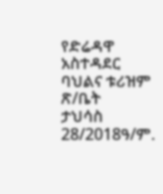የድሬዳዋ አስተዳደር ባህልና ቱሪዝም ጽ/ቤት
ታህሳስ 28/2018ዓ/ም.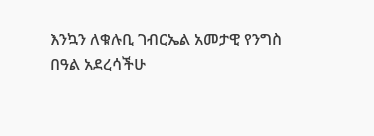እንኳን ለቁሉቢ ገብርኤል አመታዊ የንግስ በዓል አደረሳችሁ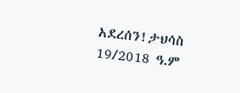አደረሰን!ታህሳስ 19/2018 ዓ.ም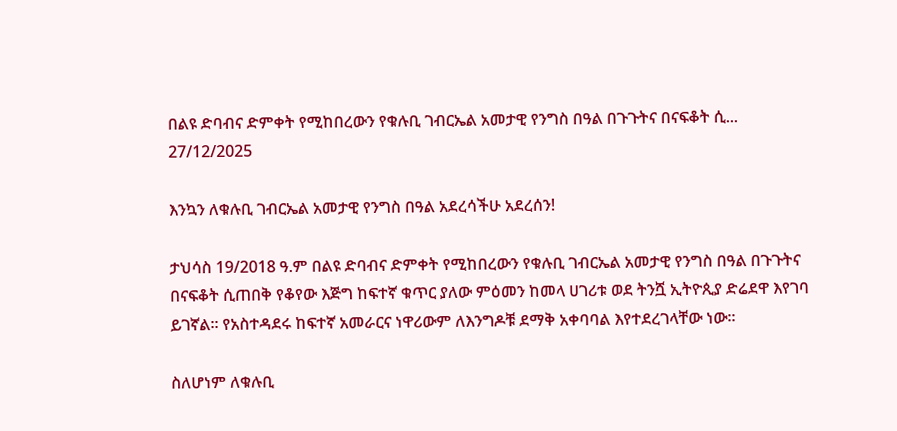በልዩ ድባብና ድምቀት የሚከበረውን የቁሉቢ ገብርኤል አመታዊ የንግስ በዓል በጉጉትና በናፍቆት ሲ...
27/12/2025

እንኳን ለቁሉቢ ገብርኤል አመታዊ የንግስ በዓል አደረሳችሁ አደረሰን!

ታህሳስ 19/2018 ዓ.ም በልዩ ድባብና ድምቀት የሚከበረውን የቁሉቢ ገብርኤል አመታዊ የንግስ በዓል በጉጉትና በናፍቆት ሲጠበቅ የቆየው እጅግ ከፍተኛ ቁጥር ያለው ምዕመን ከመላ ሀገሪቱ ወደ ትንሿ ኢትዮጲያ ድሬደዋ እየገባ ይገኛል፡፡ የአስተዳደሩ ከፍተኛ አመራርና ነዋሪውም ለእንግዶቹ ደማቅ አቀባባል እየተደረገላቸው ነው፡፡

ስለሆነም ለቁሉቢ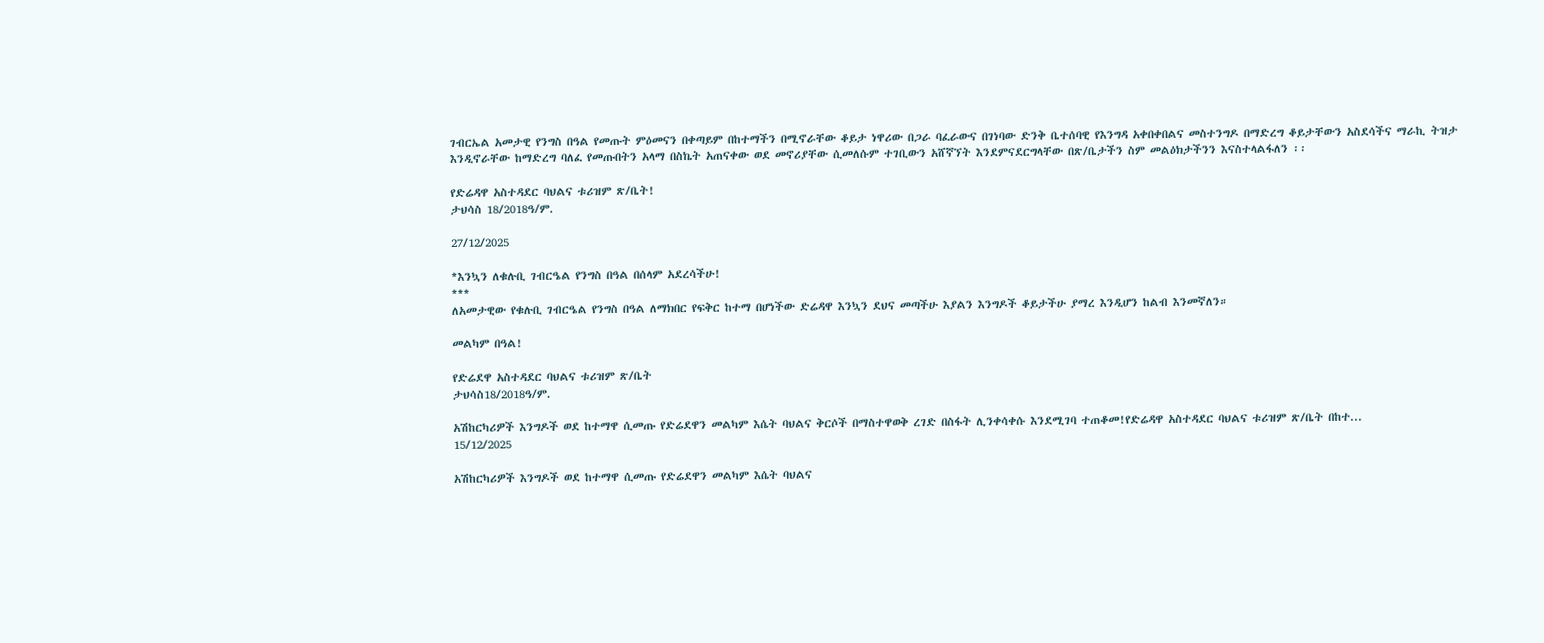ገብርኤል አመታዊ የንግስ በዓል የመጡት ምዕመናን በቀጣይም በከተማችን በሚኖራቸው ቆይታ ነዋሪው በጋራ ባፈራውና በገነባው ድንቅ ቤተሰባዊ የእንግዳ አቀበቀበልና መስተንግዶ በማድረግ ቆይታቸውን አስደሳችና ማራኪ ትዝታ እንዲኖራቸው ከማድረግ ባለፈ የመጡበትን አላማ በስኬት አጠናቀው ወደ መኖሪያቸው ሲመለሱም ተገቢውን አሸኛኘት እንደምናደርግላቸው በጽ/ቤታችን ስም መልዕክታችንን እናስተላልፋለን ፡፡

የድሬዳዋ አስተዳደር ባህልና ቱሪዝም ጽ/ቤት!
ታህሳስ 18/2018ዓ/ም.

27/12/2025

*እንኳን ለቁሉቢ ገብርዔል የንግስ በዓል በሰላም አደረሳችሁ!
***
ለአመታዊው የቁሉቢ ገብርዔል የንግስ በዓል ለማክበር የፍቅር ከተማ በሆነችው ድሬዳዋ እንኳን ደህና መጣችሁ እያልን እንግዶች ቆይታችሁ ያማረ እንዲሆን ከልብ እንመኛለን።

መልካም በዓል!

የድሬደዋ አስተዳደር ባህልና ቱሪዝም ጽ/ቤት
ታህሳስ18/2018ዓ/ም.

አሽከርካሪዎች እንግዶች ወደ ከተማዋ ሲመጡ የድሬደዋን መልካም እሴት ባህልና ቅርሶች በማስተዋወቅ ረገድ በስፋት ሊንቀሳቀሱ እንደሚገባ ተጠቆመ!የድሬዳዋ አስተዳደር ባህልና ቱሪዝም ጽ/ቤት በከተ...
15/12/2025

አሽከርካሪዎች እንግዶች ወደ ከተማዋ ሲመጡ የድሬደዋን መልካም እሴት ባህልና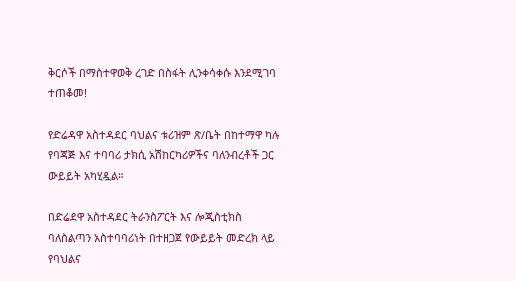ቅርሶች በማስተዋወቅ ረገድ በስፋት ሊንቀሳቀሱ እንደሚገባ ተጠቆመ!

የድሬዳዋ አስተዳደር ባህልና ቱሪዝም ጽ/ቤት በከተማዋ ካሉ የባጃጅ እና ተባባሪ ታክሲ አሽከርካሪዎችና ባለንብረቶች ጋር ውይይት አካሂዷል።

በድሬደዋ አስተዳደር ትራንስፖርት እና ሎጂስቲክስ ባለስልጣን አስተባባሪነት በተዘጋጀ የውይይት መድረክ ላይ የባህልና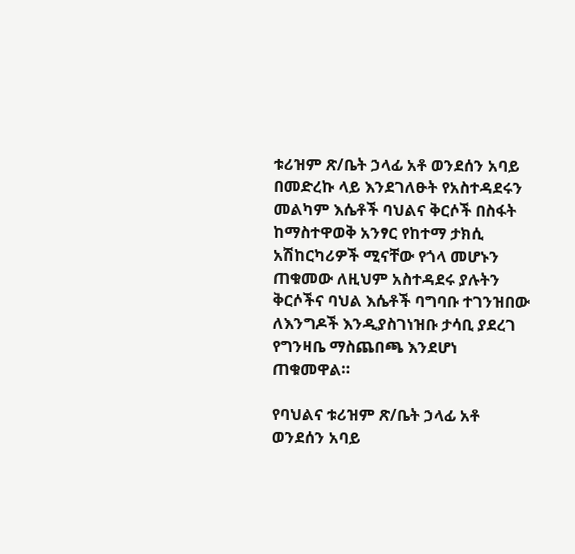ቱሪዝም ጽ/ቤት ኃላፊ አቶ ወንደሰን አባይ በመድረኩ ላይ እንደገለፁት የአስተዳደሩን መልካም እሴቶች ባህልና ቅርሶች በስፋት ከማስተዋወቅ አንፃር የከተማ ታክሲ አሽከርካሪዎች ሚናቸው የጎላ መሆኑን ጠቁመው ለዚህም አስተዳደሩ ያሉትን ቅርሶችና ባህል እሴቶች ባግባቡ ተገንዝበው ለእንግዶች እንዲያስገነዝቡ ታሳቢ ያደረገ የግንዛቤ ማስጨበጫ እንደሆነ ጠቁመዋል።

የባህልና ቱሪዝም ጽ/ቤት ኃላፊ አቶ ወንደሰን አባይ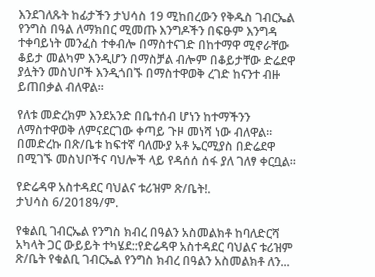እንደገለጹት ከፊታችን ታህሳስ 19 ሚከበረውን የቅዱስ ገብርኤል የንግስ በዓል ለማክበር ሚመጡ እንግዶችን በፍፁም እንግዳ ተቀባይነት መንፈስ ተቀብሎ በማስተናገድ በከተማዋ ሚኖራቸው ቆይታ መልካም እንዲሆን በማስቻል ብሎም በቆይታቸው ድሬደዋ ያሏትን መስህቦች እንዲጎበኙ በማስተዋወቅ ረገድ ከናንተ ብዙ ይጠበቃል ብለዋል።

የለቱ መድረክም እንደአንድ በቤተሰብ ሆነን ከተማችንን ለማስተዋወቅ ለምናደርገው ቀጣይ ጉዞ መነሻ ነው ብለዋል። በመድረኩ በጽ/ቤቱ ከፍተኛ ባለሙያ አቶ ኤርሚያስ በድሬደዋ በሚገኙ መስህቦችና ባህሎች ላይ የዳሰሰ ሰፋ ያለ ገለፃ ቀርቧል።

የድሬዳዋ አስተዳደር ባህልና ቱሪዝም ጽ/ቤት!.
ታህሳስ 6/2018ዓ/ም.

የቁልቢ ገብርኤል የንግስ ክብረ በዓልን አስመልክቶ ከባለድርሻ አካላት ጋር ውይይት ተካሄደ::የድሬዳዋ አስተዳደር ባህልና ቱሪዝም ጽ/ቤት የቁልቢ ገብርኤል የንግስ ክብረ በዓልን አስመልክቶ ለን...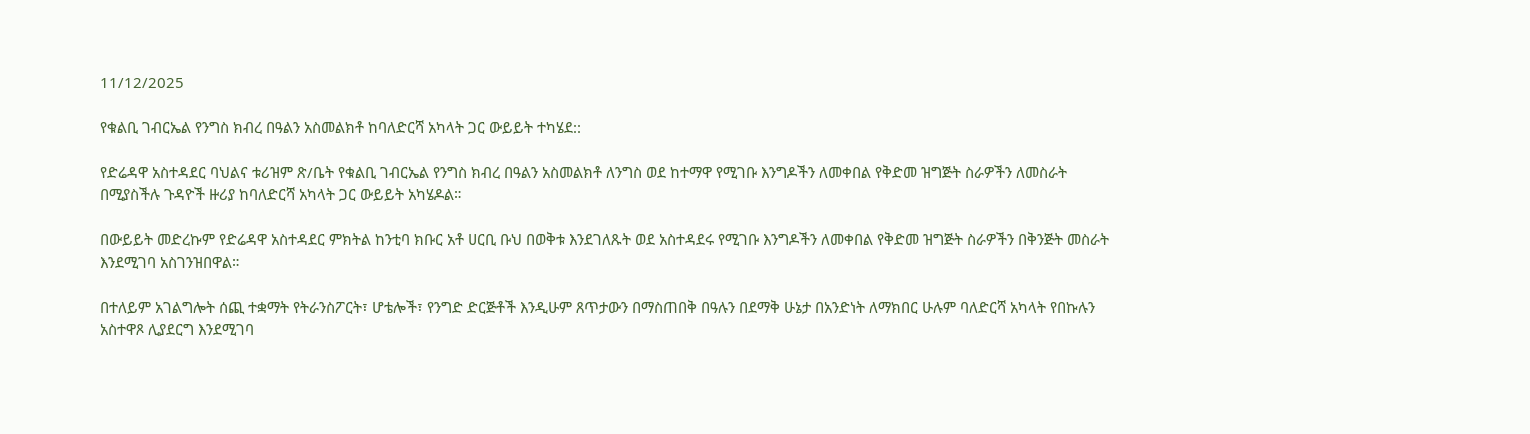11/12/2025

የቁልቢ ገብርኤል የንግስ ክብረ በዓልን አስመልክቶ ከባለድርሻ አካላት ጋር ውይይት ተካሄደ::

የድሬዳዋ አስተዳደር ባህልና ቱሪዝም ጽ/ቤት የቁልቢ ገብርኤል የንግስ ክብረ በዓልን አስመልክቶ ለንግስ ወደ ከተማዋ የሚገቡ እንግዶችን ለመቀበል የቅድመ ዝግጅት ስራዎችን ለመስራት በሚያስችሉ ጉዳዮች ዙሪያ ከባለድርሻ አካላት ጋር ውይይት አካሄዶል።

በውይይት መድረኩም የድሬዳዋ አስተዳደር ምክትል ከንቲባ ክቡር አቶ ሀርቢ ቡህ በወቅቱ እንደገለጹት ወደ አስተዳደሩ የሚገቡ እንግዶችን ለመቀበል የቅድመ ዝግጅት ስራዎችን በቅንጅት መስራት እንደሚገባ አስገንዝበዋል።

በተለይም አገልግሎት ሰጪ ተቋማት የትራንስፖርት፣ ሆቴሎች፣ የንግድ ድርጅቶች እንዲሁም ጸጥታውን በማስጠበቅ በዓሉን በደማቅ ሁኔታ በአንድነት ለማክበር ሁሉም ባለድርሻ አካላት የበኩሉን አስተዋጾ ሊያደርግ እንደሚገባ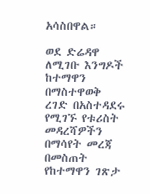አሳስበዋል።

ወደ ድሬዳዋ ለሚገቡ እንግዶች ከተማዋን በማስተዋወቅ ረገድ በአስተዳደሩ የሚገኙ የቱሪስት መዳረሻዎችን በማሳየት መረጃ በመስጠት የከተማዋን ገጽታ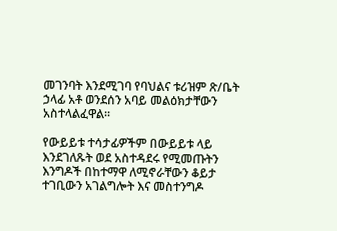መገንባት እንደሚገባ የባህልና ቱሪዝም ጽ/ቤት ኃላፊ አቶ ወንደሰን አባይ መልዕክታቸውን አስተላልፈዋል።

የውይይቱ ተሳታፊዎችም በውይይቱ ላይ እንደገለጹት ወደ አስተዳደሩ የሚመጡትን እንግዶች በከተማዋ ለሚኖራቸውን ቆይታ ተገቢውን አገልግሎት እና መስተንግዶ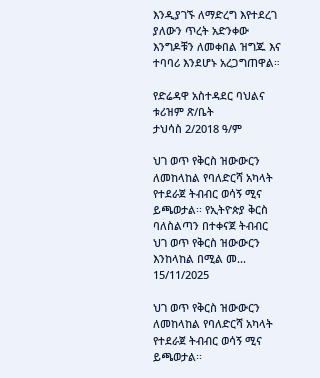እንዲያገኙ ለማድረግ እየተደረገ ያለውን ጥረት አድንቀው እንግዶቹን ለመቀበል ዝግጁ እና ተባባሪ እንደሆኑ አረጋግጠዋል።

የድሬዳዋ አስተዳደር ባህልና ቱሪዝም ጽ/ቤት
ታህሳስ 2/2018 ዓ/ም

ህገ ወጥ የቅርስ ዝውውርን ለመከላከል የባለድርሻ አካላት የተደራጀ ትብብር ወሳኝ ሚና ይጫወታል፡፡ የኢትዮጵያ ቅርስ ባለስልጣን በተቀናጀ ትብብር ህገ ወጥ የቅርስ ዝውውርን እንከላከል በሚል መ...
15/11/2025

ህገ ወጥ የቅርስ ዝውውርን ለመከላከል የባለድርሻ አካላት የተደራጀ ትብብር ወሳኝ ሚና ይጫወታል፡፡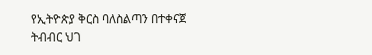የኢትዮጵያ ቅርስ ባለስልጣን በተቀናጀ ትብብር ህገ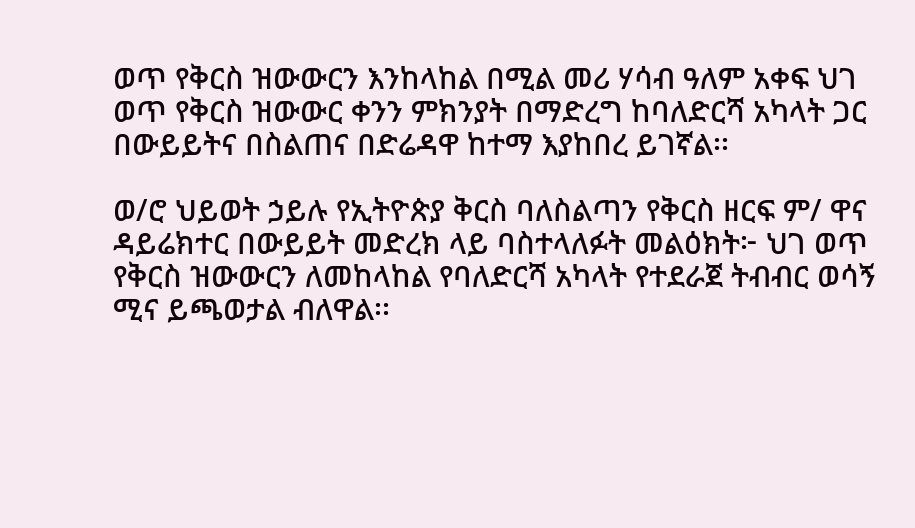ወጥ የቅርስ ዝውውርን እንከላከል በሚል መሪ ሃሳብ ዓለም አቀፍ ህገ ወጥ የቅርስ ዝውውር ቀንን ምክንያት በማድረግ ከባለድርሻ አካላት ጋር በውይይትና በስልጠና በድሬዳዋ ከተማ እያከበረ ይገኛል፡፡

ወ/ሮ ህይወት ኃይሉ የኢትዮጵያ ቅርስ ባለስልጣን የቅርስ ዘርፍ ም/ ዋና ዳይሬክተር በውይይት መድረክ ላይ ባስተላለፉት መልዕክት፦ ህገ ወጥ የቅርስ ዝውውርን ለመከላከል የባለድርሻ አካላት የተደራጀ ትብብር ወሳኝ ሚና ይጫወታል ብለዋል፡፡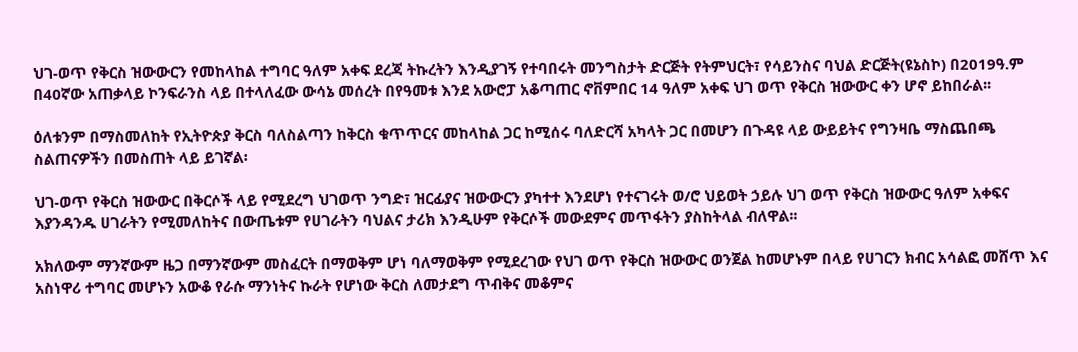ህገ-ወጥ የቅርስ ዝውውርን የመከላከል ተግባር ዓለም አቀፍ ደረጃ ትኩረትን እንዲያገኝ የተባበሩት መንግስታት ድርጅት የትምህርት፣ የሳይንስና ባህል ድርጅት(ዩኔስኮ) በ2019ዓ.ም በ40ኛው አጠቃላይ ኮንፍራንስ ላይ በተላለፈው ውሳኔ መሰረት በየዓመቱ እንደ አውሮፓ አቆጣጠር ኖቨምበር 14 ዓለም አቀፍ ህገ ወጥ የቅርስ ዝውውር ቀን ሆኖ ይከበራል፡፡

ዕለቱንም በማስመለከት የኢትዮጵያ ቅርስ ባለስልጣን ከቅርስ ቁጥጥርና መከላከል ጋር ከሚሰሩ ባለድርሻ አካላት ጋር በመሆን በጉዳዩ ላይ ውይይትና የግንዛቤ ማስጨበጫ ስልጠናዎችን በመስጠት ላይ ይገኛል፡

ህገ-ወጥ የቅርስ ዝውውር በቅርሶች ላይ የሚደረግ ህገወጥ ንግድ፣ ዝርፊያና ዝውውርን ያካተተ እንደሆነ የተናገሩት ወ/ሮ ህይወት ኃይሉ ህገ ወጥ የቅርስ ዝውውር ዓለም አቀፍና እያንዳንዱ ሀገራትን የሚመለከትና በውጤቱም የሀገራትን ባህልና ታሪክ እንዲሁም የቅርሶች መውደምና መጥፋትን ያስከትላል ብለዋል፡፡

አክለውም ማንኛውም ዜጋ በማንኛውም መስፈርት በማወቅም ሆነ ባለማወቅም የሚደረገው የህገ ወጥ የቅርስ ዝውውር ወንጀል ከመሆኑም በላይ የሀገርን ክብር አሳልፎ መሸጥ እና አስነዋሪ ተግባር መሆኑን አውቆ የራሱ ማንነትና ኩራት የሆነው ቅርስ ለመታደግ ጥብቅና መቆምና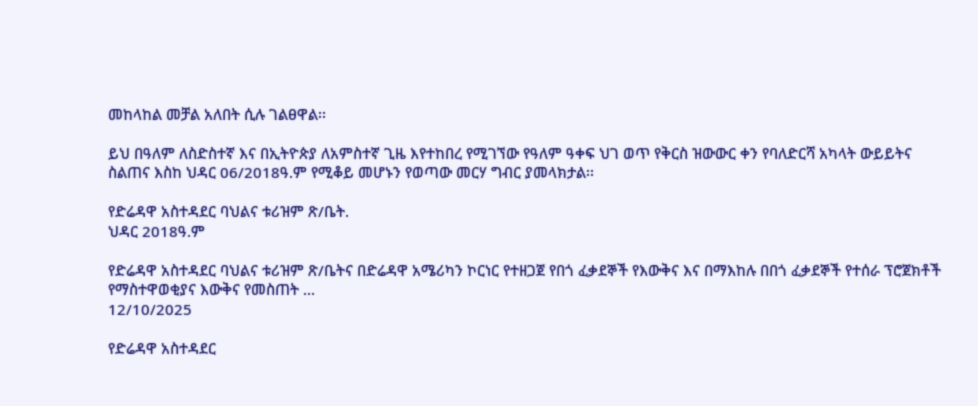መከላከል መቻል አለበት ሲሉ ገልፀዋል፡፡

ይህ በዓለም ለስድስተኛ እና በኢትዮጵያ ለአምስተኛ ጊዜ እየተከበረ የሚገኘው የዓለም ዓቀፍ ህገ ወጥ የቅርስ ዝውውር ቀን የባለድርሻ አካላት ውይይትና ስልጠና እስከ ህዳር 06/2018ዓ.ም የሚቆይ መሆኑን የወጣው መርሃ ግብር ያመላክታል፡፡

የድሬዳዋ አስተዳደር ባህልና ቱሪዝም ጽ/ቤት.
ህዳር 2018ዓ.ም

የድሬዳዋ አስተዳደር ባህልና ቱሪዝም ጽ/ቤትና በድሬዳዋ አሜሪካን ኮርነር የተዘጋጀ የበጎ ፈቃደኞች የእውቅና እና በማእከሉ በበጎ ፈቃደኞች የተሰራ ፕሮጀክቶች የማስተዋወቂያና እውቅና የመስጠት ...
12/10/2025

የድሬዳዋ አስተዳደር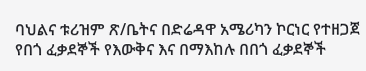ባህልና ቱሪዝም ጽ/ቤትና በድሬዳዋ አሜሪካን ኮርነር የተዘጋጀ የበጎ ፈቃደኞች የእውቅና እና በማእከሉ በበጎ ፈቃደኞች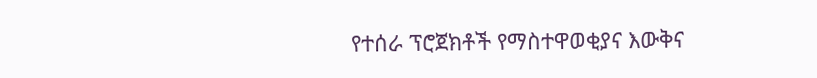የተሰራ ፕሮጀክቶች የማስተዋወቂያና እውቅና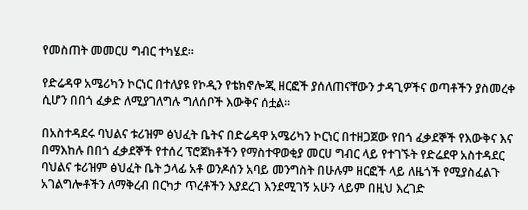የመስጠት መመርሀ ግብር ተካሄደ።

የድሬዳዋ አሜሪካን ኮርነር በተለያዩ የኮዲን የቴክኖሎጂ ዘርፎች ያሰለጠናቸውን ታዳጊዎችና ወጣቶችን ያስመረቀ ሲሆን በበጎ ፈቃድ ለሚያገለግሉ ግለሰቦች እውቅና ሰቷል።

በአስተዳደሩ ባህልና ቱሪዝም ፅህፈት ቤትና በድሬዳዋ አሜሪካን ኮርነር በተዘጋጀው የበጎ ፈቃደኞች የእውቅና እና በማእከሉ በበጎ ፈቃደኞች የተሰረ ፕሮጀክቶችን የማስተዋወቂያ መርሀ ግብር ላይ የተገኙት የድሬደዋ አስተዳደር ባህልና ቱሪዝም ፅህፈት ቤት ኃላፊ አቶ ወንዶሰን አባይ መንግስት በሁሉም ዘርፎች ላይ ለዜጎች የሚያስፈልጉ አገልግሎቶችን ለማቅረብ በርካታ ጥረቶችን እያደረገ እንደሚገኝ አሁን ላይም በዚህ እረገድ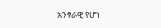አንፃራዊ የሆነ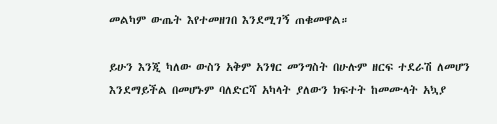መልካም ውጤት እየተመዘገበ እንደሚገኝ ጠቁመዋል።

ይሁን እንጂ ካለው ውስን አቅም አንፃር መንግስት በሁሉም ዘርፍ ተደራሽ ለመሆን እንደማይችል በመሆኑም ባለድርሻ አካላት ያለውን ክፍተት ከመሙላት አኳያ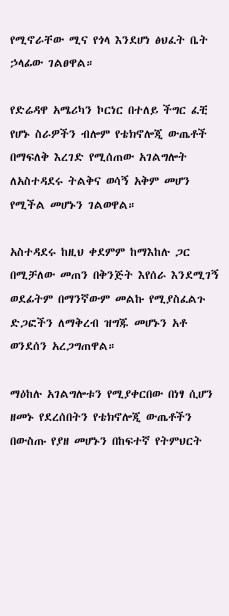የሚኖራቸው ሚና የጎላ እንደሆነ ፅህፈት ቤት ኃላፊው ገልፀዋል።

የድሬዳዋ አሜሪካን ኮርነር በተለይ ችግር ፈቺ የሆኑ ስራዎችን ብሎም የቴክኖሎጂ ውጤቶች በማፍለቅ እረገድ የሚሰጠው አገልግሎት ለአስተዳደሩ ትልቅና ወሳኝ አቅም መሆን የሚችል መሆኑን ገልወዋል።

አስተዳደሩ ከዚህ ቀደምም ከማእከሉ ጋር በሚቻለው መጠን በቅንጅት እየሰራ እንደሚገኝ ወደፊትም በማንኛውም መልኩ የሚያስፈልጉ ድጋፎችን ለማቅረብ ዝግጁ መሆኑን አቶ ወንደሰን አረጋግጠዋል።

ማዕከሉ አገልግሎቱን የሚያቀርበው በነፃ ሲሆን ዘመኑ የደረሰበትን የቴክኖሎጂ ውጤቶችን በውስጡ የያዘ መሆኑን በከፍተኛ የትምህርት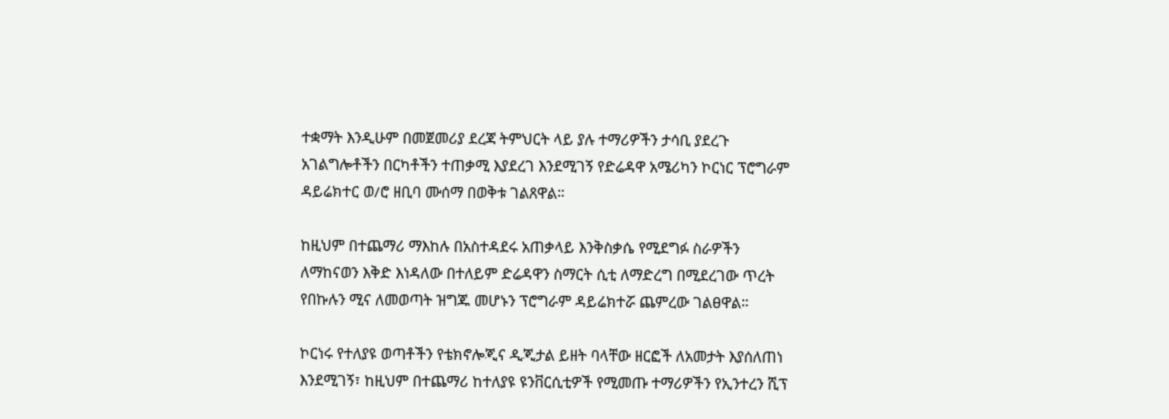ተቋማት እንዲሁም በመጀመሪያ ደረጃ ትምህርት ላይ ያሉ ተማሪዎችን ታሳቢ ያደረጉ አገልግሎቶችን በርካቶችን ተጠቃሚ እያደረገ እንደሚገኝ የድሬዳዋ አሜሪካን ኮርነር ፕሮግራም ዳይሬክተር ወ/ሮ ዘቢባ ሙሰማ በወቅቱ ገልጸዋል።

ከዚህም በተጨማሪ ማእከሉ በአስተዳደሩ አጠቃላይ እንቅስቃሴ የሚደግፉ ስራዎችን ለማከናወን እቅድ እነዳለው በተለይም ድሬዳዋን ስማርት ሲቲ ለማድረግ በሚደረገው ጥረት የበኩሉን ሚና ለመወጣት ዝግጁ መሆኑን ፕሮግራም ዳይሬክተሯ ጨምረው ገልፀዋል።

ኮርነሩ የተለያዩ ወጣቶችን የቴክኖሎጂና ዲጂታል ይዘት ባላቸው ዘርፎች ለአመታት እያሰለጠነ እንደሚገኝ፣ ከዚህም በተጨማሪ ከተለያዩ ዩንቨርሲቲዎች የሚመጡ ተማሪዎችን የኢንተረን ሺፕ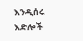እንዲሰሩ እድሎች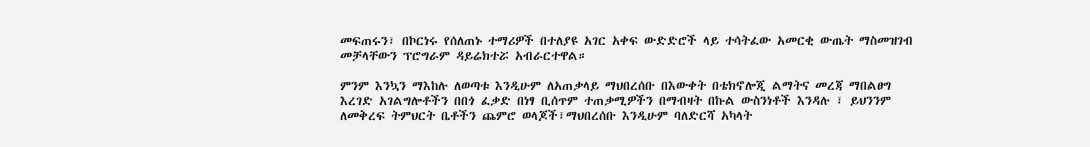መፍጠሩን፣ በኮርነሩ የሰለጠኑ ተማሪዎች በተለያዩ አገር አቀፍ ውድድሮች ላይ ተሳትፈው አመርቂ ውጤት ማስመዝገብ መቻላቸውን ፕሮግራም ዳይሬክተሯ አብራርተዋል።

ምንም እንኳን ማእከሉ ለወጣቱ እንዲሁም ለአጠቃላይ ማህበረሰቡ በእውቀት በቴክኖሎጂ ልማትና መረጃ ማበልፀግ እረገድ አገልግሎቶችን በበጎ ፈቃድ በነፃ ቢሰጥም ተጠቃሚዎችን በማብዛት በኩል ውስንነቶች እንዳሉ ፣ ይህንንም ለመቅረፍ ትምህርት ቤቶችን ጨምሮ ወላጆች፣ማህበረሰቡ እንዲሁም ባለድርሻ አካላት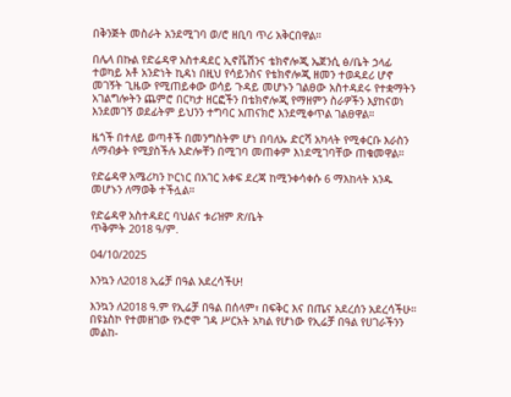በቅንጅት መስራት አንደሚገባ ወ/ሮ ዘቢባ ጥሪ አቅርበዋል።

በሌላ በኩል የድሬዳዋ አስተዳደር ኢኖቬሽንና ቴክኖሎጂ ኤጀንሲ ፅ/ቤት ኃላፊ ተወካይ አቶ አንድነት ኪዳነ በዚህ የሳይንስና የቴክኖሎጂ ዘመን ተወዳደሪ ሆኖ መገኝት ጊዜው የሚጠይቀው ወሳይ ጉዳይ መሆኑን ገልፀው አስተዳደሩ የተቋማትን አገልግሎትን ጨምሮ በርካታ ዘርፎችን በቴክኖሎጂ የማዘምን ስራዎችን እያከናወነ እንደመገኝ ወደፊትም ይህንን ተግባር አጠናክሮ እንደሚቀጥል ገልፀዋል።

ዜጎች በተለይ ወጣቶች በመንግስትም ሆነ በባለኡ ድርሻ አካላት የሚቀርቡ እራስን ለማብቃት የሚያስችሉ እድሎቸን በሚገባ መጠቀም እነደሚገባቸው ጠቁመዋል።

የድሬዳዋ አሜሪካን ኮርነር በአገር አቀፍ ደረጃ ከሚንቀሳቀሱ 6 ማእከላት አንዱ መሆኑን ለማወቅ ተችሏል።

የድሬዳዋ አስተዳደር ባህልና ቱሪዝም ጽ/ቤት
ጥቅምት 2018 ዓ/ም.

04/10/2025

እንኳን ለ2018 ኢሬቻ በዓል አደረሳችሁ!

እንኳን ለ2018 ዓ.ም የኢሬቻ በዓል በሰላም፣ በፍቅር እና በጤና አደረሰን አደረሳችሁ። በዩኔስኮ የተመዘገው የኦሮሞ ገዳ ሥርአት አካል የሆነው የኢሬቻ በዓል የሀገራችንን መልከ-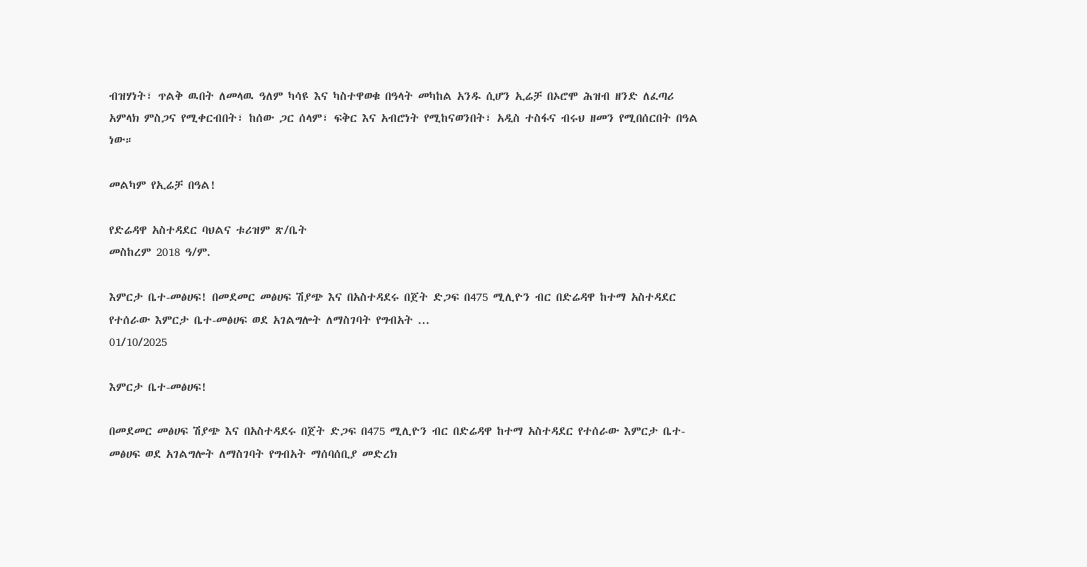ብዝሃነት፣ ጥልቅ ዉበት ለመላዉ ዓለም ካሳዩ እና ካስተዋወቁ በዓላት መካከል አንዱ ሲሆን ኢሬቻ በኦሮሞ ሕዝብ ዘንድ ለፈጣሪ አምላክ ምስጋና የሚቀርብበት፣ ከሰው ጋር ሰላም፣ ፍቅር እና አብሮነት የሚከናወንበት፣ አዲስ ተስፋና ብሩህ ዘመን የሚበሰርበት በዓል ነው።

መልካም የኢሬቻ በዓል!

የድሬዳዋ አስተዳደር ባህልና ቱሪዝም ጽ/ቤት
መስከረም 2018 ዓ/ም.

እምርታ ቤተ-መፅሀፍ! በመደመር መፅሀፍ ሽያጭ እና በአስተዳደሩ በጀት ድጋፍ በ475 ሚሊዮን ብር በድሬዳዋ ከተማ አስተዳደር የተሰራው እምርታ ቤተ-መፅሀፍ ወደ አገልግሎት ለማስገባት የግብአት ...
01/10/2025

እምርታ ቤተ-መፅሀፍ!

በመደመር መፅሀፍ ሽያጭ እና በአስተዳደሩ በጀት ድጋፍ በ475 ሚሊዮን ብር በድሬዳዋ ከተማ አስተዳደር የተሰራው እምርታ ቤተ-መፅሀፍ ወደ አገልግሎት ለማስገባት የግብአት ማሰባሰቢያ መድረክ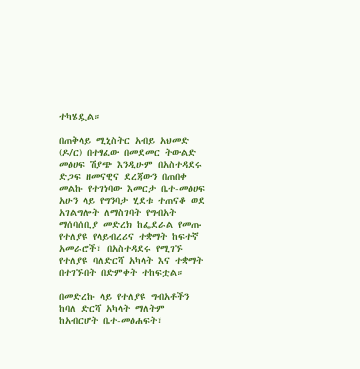ተካሄዷል።

በጠቅላይ ሚኒስትር አብይ አህመድ (ዶ/ር) በተፃፈው በመደመር ትውልድ መፅሀፍ ሽያጭ እንዲሁም በአስተዳደሩ ድጋፍ ዘመናዊና ደረጃውን በጠበቀ መልኩ የተገነባው እመርታ ቤተ-መፅሀፍ አሁን ላይ የግንባታ ሂደቱ ተጠናቆ ወደ አገልግሎት ለማስገባት የግብአት ማሰባሰቢያ መድረክ ከፌደራል የመጡ የተለያዩ የላይብረሪና ተቋማት ከፍተኛ አመራሮች፣ በአስተዳደሩ የሚገኙ የተለያዩ ባለድርሻ አካላት እና ተቋማት በተገኙበት በድምቀት ተከፍቷል።

በመድረኩ ላይ የተለያዩ ግብአቶችን ከባለ ድርሻ አካላት ማለትም ከአብርሆት ቤተ-መፅሐፍት፣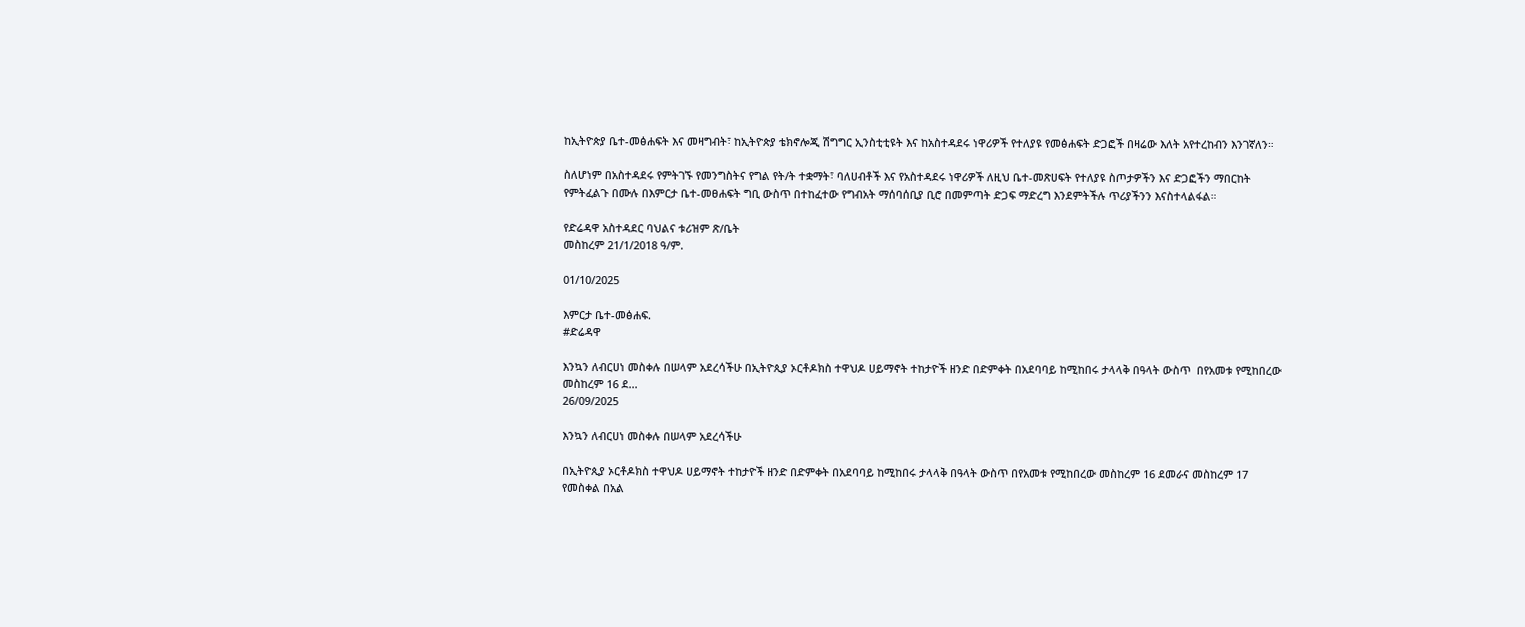ከኢትዮጵያ ቤተ-መፅሐፍት እና መዛግብት፣ ከኢትዮጵያ ቴክኖሎጂ ሽግግር ኢንስቲቲዩት እና ከአስተዳደሩ ነዋሪዎች የተለያዩ የመፅሐፍት ድጋፎች በዛሬው እለት አየተረከብን እንገኛለን።

ስለሆነም በአስተዳደሩ የምትገኙ የመንግስትና የግል የት/ት ተቋማት፣ ባለሀብቶች እና የአስተዳደሩ ነዋሪዎች ለዚህ ቤተ-መጽሀፍት የተለያዩ ስጦታዎችን እና ድጋፎችን ማበርከት የምትፈልጉ በሙሉ በእምርታ ቤተ-መፀሐፍት ግቢ ውስጥ በተከፈተው የግብአት ማሰባሰቢያ ቢሮ በመምጣት ድጋፍ ማድረግ እንደምትችሉ ጥሪያችንን እናስተላልፋል።

የድሬዳዋ አስተዳደር ባህልና ቱሪዝም ጽ/ቤት
መስከረም 21/1/2018 ዓ/ም.

01/10/2025

እምርታ ቤተ-መፅሐፍ.
#ድሬዳዋ

እንኳን ለብርሀነ መስቀሉ በሠላም አደረሳችሁ በኢትዮጲያ ኦርቶዶክስ ተዋህዶ ሀይማኖት ተከታዮች ዘንድ በድምቀት በአደባባይ ከሚከበሩ ታላላቅ በዓላት ውስጥ  በየአመቱ የሚከበረው መስከረም 16 ደ...
26/09/2025

እንኳን ለብርሀነ መስቀሉ በሠላም አደረሳችሁ

በኢትዮጲያ ኦርቶዶክስ ተዋህዶ ሀይማኖት ተከታዮች ዘንድ በድምቀት በአደባባይ ከሚከበሩ ታላላቅ በዓላት ውስጥ በየአመቱ የሚከበረው መስከረም 16 ደመራና መስከረም 17 የመስቀል በአል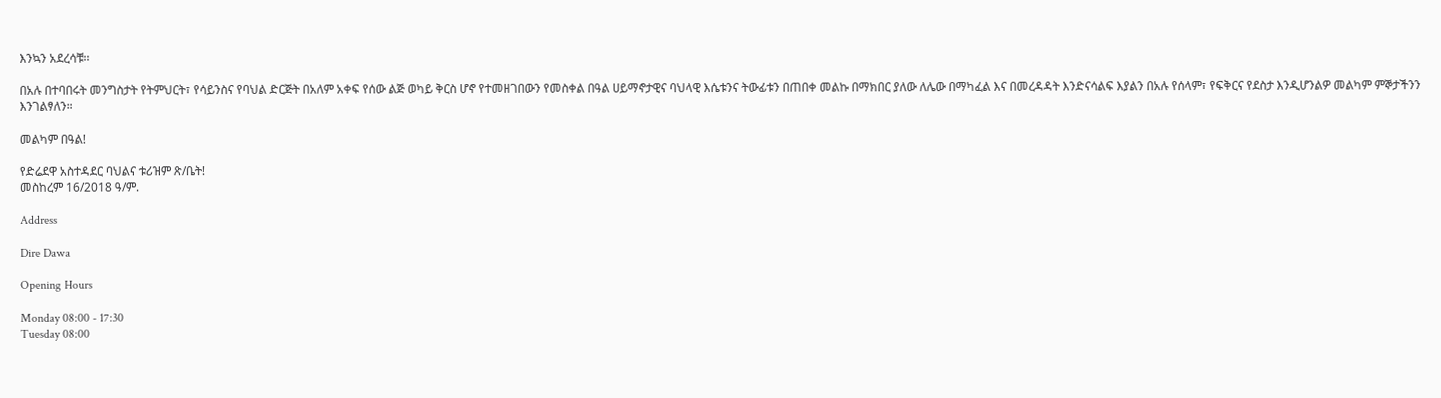እንኳን አደረሳቹ፡፡

በአሉ በተባበሩት መንግስታት የትምህርት፣ የሳይንስና የባህል ድርጅት በአለም አቀፍ የሰው ልጅ ወካይ ቅርስ ሆኖ የተመዘገበውን የመስቀል በዓል ሀይማኖታዊና ባህላዊ እሴቱንና ትውፊቱን በጠበቀ መልኩ በማክበር ያለው ለሌው በማካፈል እና በመረዳዳት እንድናሳልፍ እያልን በአሉ የሰላም፣ የፍቅርና የደስታ እንዲሆንልዎ መልካም ምኞታችንን እንገልፃለን።

መልካም በዓል!

የድሬደዋ አስተዳደር ባህልና ቱሪዝም ጽ/ቤት!
መስከረም 16/2018 ዓ/ም.

Address

Dire Dawa

Opening Hours

Monday 08:00 - 17:30
Tuesday 08:00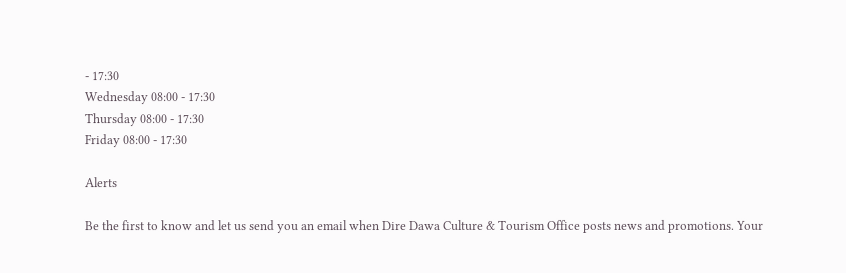- 17:30
Wednesday 08:00 - 17:30
Thursday 08:00 - 17:30
Friday 08:00 - 17:30

Alerts

Be the first to know and let us send you an email when Dire Dawa Culture & Tourism Office posts news and promotions. Your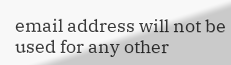email address will not be used for any other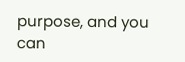purpose, and you can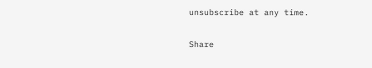unsubscribe at any time.

Share